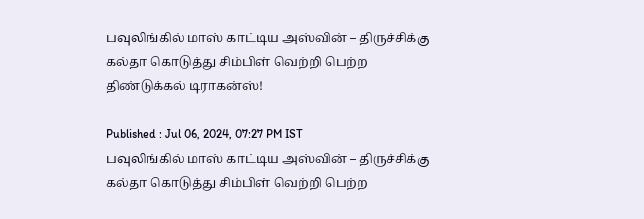பவுலிங்கில் மாஸ் காட்டிய அஸ்வின் – திருச்சிக்கு கல்தா கொடுத்து சிம்பிள் வெற்றி பெற்ற திண்டுக்கல் டிராகன்ஸ்!

Published : Jul 06, 2024, 07:27 PM IST
பவுலிங்கில் மாஸ் காட்டிய அஸ்வின் – திருச்சிக்கு கல்தா கொடுத்து சிம்பிள் வெற்றி பெற்ற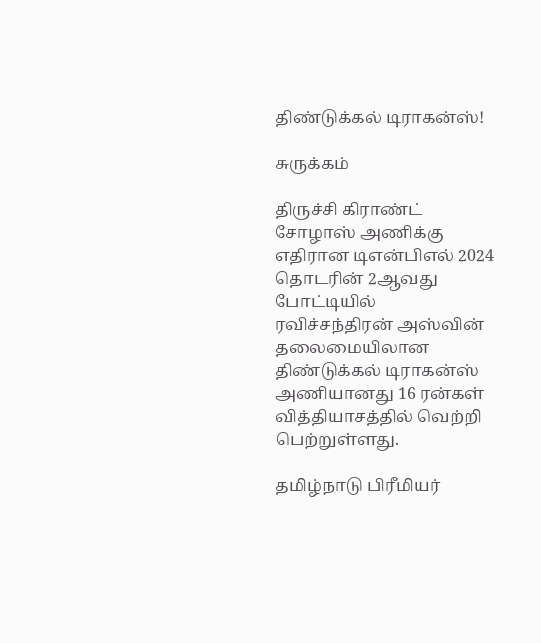திண்டுக்கல் டிராகன்ஸ்!

சுருக்கம்

திருச்சி கிராண்ட் சோழாஸ் அணிக்கு எதிரான டிஎன்பிஎல் 2024 தொடரின் 2ஆவது போட்டியில் ரவிச்சந்திரன் அஸ்வின் தலைமையிலான திண்டுக்கல் டிராகன்ஸ் அணியானது 16 ரன்கள் வித்தியாசத்தில் வெற்றி பெற்றுள்ளது.

தமிழ்நாடு பிரீமியர்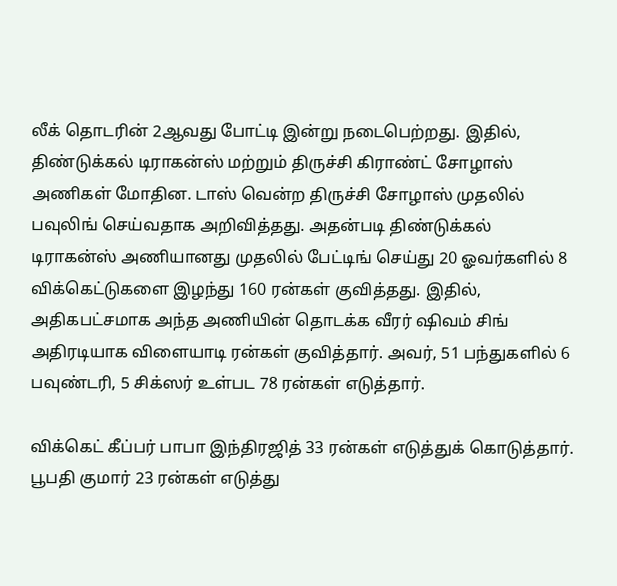லீக் தொடரின் 2ஆவது போட்டி இன்று நடைபெற்றது. இதில், திண்டுக்கல் டிராகன்ஸ் மற்றும் திருச்சி கிராண்ட் சோழாஸ் அணிகள் மோதின. டாஸ் வென்ற திருச்சி சோழாஸ் முதலில் பவுலிங் செய்வதாக அறிவித்தது. அதன்படி திண்டுக்கல் டிராகன்ஸ் அணியானது முதலில் பேட்டிங் செய்து 20 ஓவர்களில் 8 விக்கெட்டுகளை இழந்து 160 ரன்கள் குவித்தது. இதில், அதிகபட்சமாக அந்த அணியின் தொடக்க வீரர் ஷிவம் சிங் அதிரடியாக விளையாடி ரன்கள் குவித்தார். அவர், 51 பந்துகளில் 6 பவுண்டரி, 5 சிக்ஸர் உள்பட 78 ரன்கள் எடுத்தார்.

விக்கெட் கீப்பர் பாபா இந்திரஜித் 33 ரன்கள் எடுத்துக் கொடுத்தார். பூபதி குமார் 23 ரன்கள் எடுத்து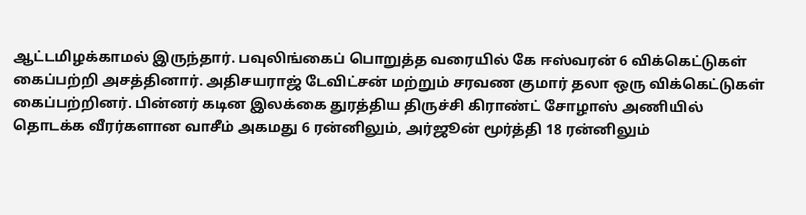ஆட்டமிழக்காமல் இருந்தார். பவுலிங்கைப் பொறுத்த வரையில் கே ஈஸ்வரன் 6 விக்கெட்டுகள் கைப்பற்றி அசத்தினார். அதிசயராஜ் டேவிட்சன் மற்றும் சரவண குமார் தலா ஒரு விக்கெட்டுகள் கைப்பற்றினர். பின்னர் கடின இலக்கை துரத்திய திருச்சி கிராண்ட் சோழாஸ் அணியில் தொடக்க வீரர்களான வாசீம் அகமது 6 ரன்னிலும், அர்ஜூன் மூர்த்தி 18 ரன்னிலும்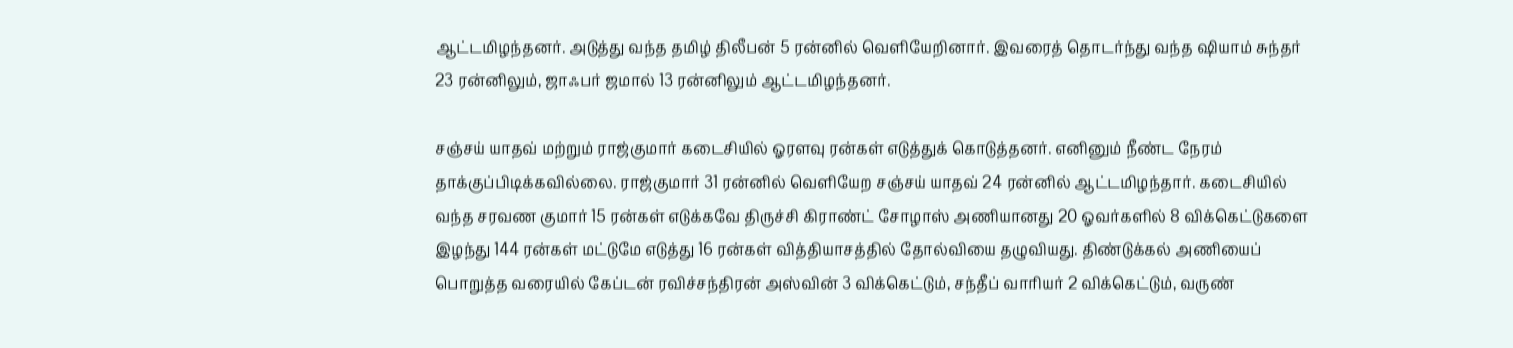ஆட்டமிழந்தனர். அடுத்து வந்த தமிழ் திலீபன் 5 ரன்னில் வெளியேறினார். இவரைத் தொடர்ந்து வந்த ஷியாம் சுந்தர் 23 ரன்னிலும், ஜாஃபர் ஜமால் 13 ரன்னிலும் ஆட்டமிழந்தனர்.

சஞ்சய் யாதவ் மற்றும் ராஜ்குமார் கடைசியில் ஓரளவு ரன்கள் எடுத்துக் கொடுத்தனர். எனினும் நீண்ட நேரம் தாக்குப்பிடிக்கவில்லை. ராஜ்குமார் 31 ரன்னில் வெளியேற சஞ்சய் யாதவ் 24 ரன்னில் ஆட்டமிழந்தார். கடைசியில் வந்த சரவண குமார் 15 ரன்கள் எடுக்கவே திருச்சி கிராண்ட் சோழாஸ் அணியானது 20 ஓவர்களில் 8 விக்கெட்டுகளை இழந்து 144 ரன்கள் மட்டுமே எடுத்து 16 ரன்கள் வித்தியாசத்தில் தோல்வியை தழுவியது. திண்டுக்கல் அணியைப் பொறுத்த வரையில் கேப்டன் ரவிச்சந்திரன் அஸ்வின் 3 விக்கெட்டும், சந்தீப் வாரியர் 2 விக்கெட்டும், வருண்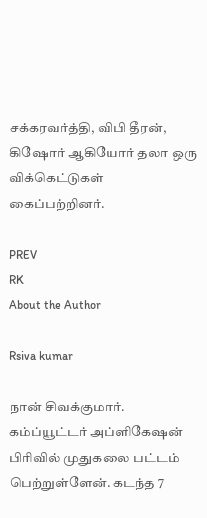சக்கரவர்த்தி, விபி தீரன், கிஷோர் ஆகியோர் தலா ஒரு விக்கெட்டுகள் கைப்பற்றினர்.

PREV
RK
About the Author

Rsiva kumar

நான் சிவக்குமார். கம்ப்யூட்டர் அப்ளிகேஷன் பிரிவில் முதுகலை பட்டம் பெற்றுள்ளேன். கடந்த 7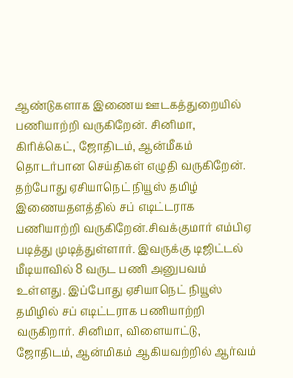ஆண்டுகளாக இணைய ஊடகத்துறையில் பணியாற்றி வருகிறேன். சினிமா, கிரிக்கெட், ஜோதிடம், ஆன்மீகம் தொடர்பான செய்திகள் எழுதி வருகிறேன். தற்போது ஏசியாநெட் நியூஸ் தமிழ் இணையதளத்தில் சப் எடிட்டராக பணியாற்றி வருகிறேன்.சிவக்குமார் எம்பிஏ படித்து முடித்துள்ளார். இவருக்கு டிஜிட்டல் மீடியாவில் 8 வருட பணி அனுபவம் உள்ளது. இப்போது ஏசியாநெட் நியூஸ் தமிழில் சப் எடிட்டராக பணியாற்றி வருகிறார். சினிமா, விளையாட்டு, ஜோதிடம், ஆன்மிகம் ஆகியவற்றில் ஆர்வம்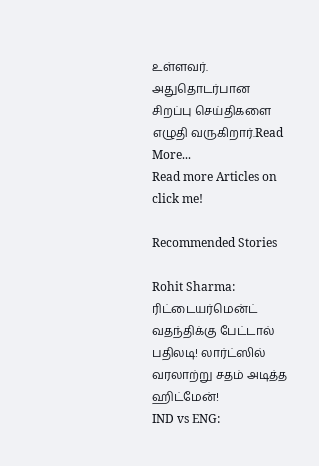உள்ளவர். அதுதொடர்பான சிறப்பு செய்திகளை எழுதி வருகிறார்.Read More...
Read more Articles on
click me!

Recommended Stories

Rohit Sharma: ரிட்டையர்மென்ட் வதந்திக்கு பேட்டால் பதிலடி! லார்ட்ஸில் வரலாற்று சதம் அடித்த ஹிட்மேன்!
IND vs ENG: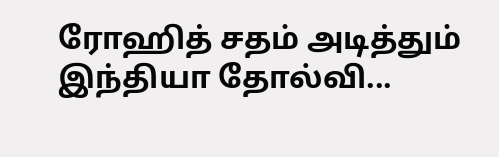ரோஹித் சதம் அடித்தும் இந்தியா தோல்வி...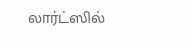லார்ட்ஸில்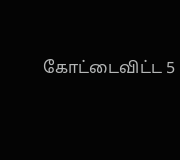கோட்டைவிட்ட 5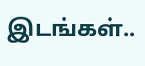இடங்கள்..